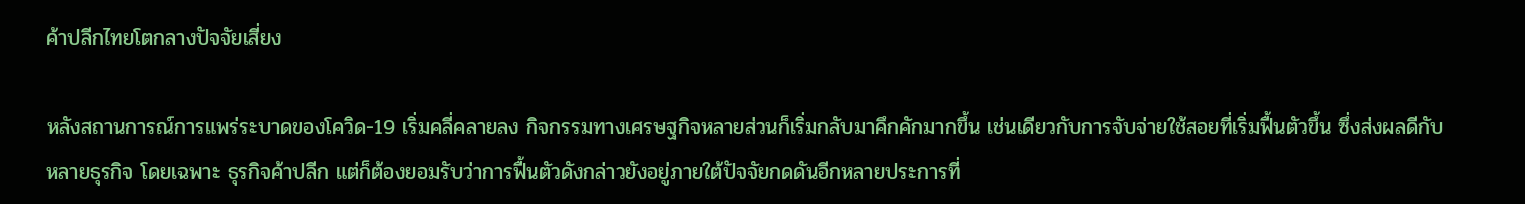ค้าปลีกไทยโตกลางปัจจัยเสี่ยง

หลังสถานการณ์การแพร่ระบาดของโควิด-19 เริ่มคลี่คลายลง กิจกรรมทางเศรษฐกิจหลายส่วนก็เริ่มกลับมาคึกคักมากขึ้น เช่นเดียวกับการจับจ่ายใช้สอยที่เริ่มฟื้นตัวขึ้น ซึ่งส่งผลดีกับหลายธุรกิจ โดยเฉพาะ ธุรกิจค้าปลีก แต่ก็ต้องยอมรับว่าการฟื้นตัวดังกล่าวยังอยู่ภายใต้ปัจจัยกดดันอีกหลายประการที่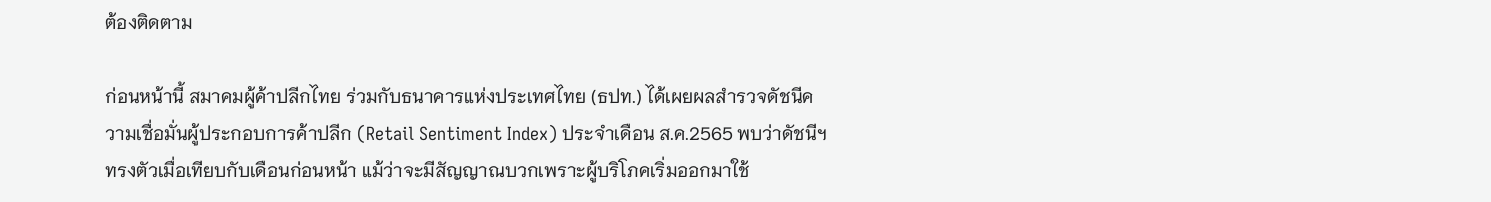ต้องติดตาม

ก่อนหน้านี้ สมาคมผู้ค้าปลีกไทย ร่วมกับธนาคารแห่งประเทศไทย (ธปท.) ได้เผยผลสำรวจดัชนีความเชื่อมั่นผู้ประกอบการค้าปลีก (Retail Sentiment Index) ประจำเดือน ส.ค.2565 พบว่าดัชนีฯ ทรงตัวเมื่อเทียบกับเดือนก่อนหน้า แม้ว่าจะมีสัญญาณบวกเพราะผู้บริโภคเริ่มออกมาใช้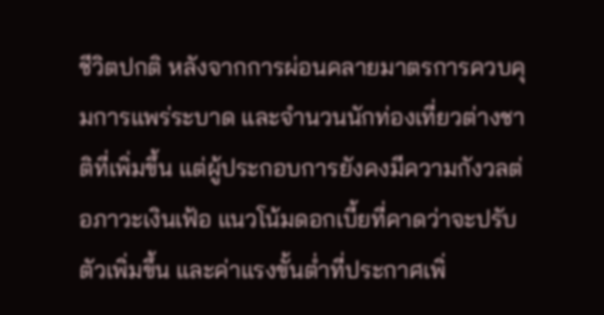ชีวิตปกติ หลังจากการผ่อนคลายมาตรการควบคุมการแพร่ระบาด และจำนวนนักท่องเที่ยวต่างชาติที่เพิ่มขึ้น แต่ผู้ประกอบการยังคงมีความกังวลต่อภาวะเงินเฟ้อ แนวโน้มดอกเบี้ยที่คาดว่าจะปรับตัวเพิ่มขึ้น และค่าแรงขั้นต่ำที่ประกาศเพิ่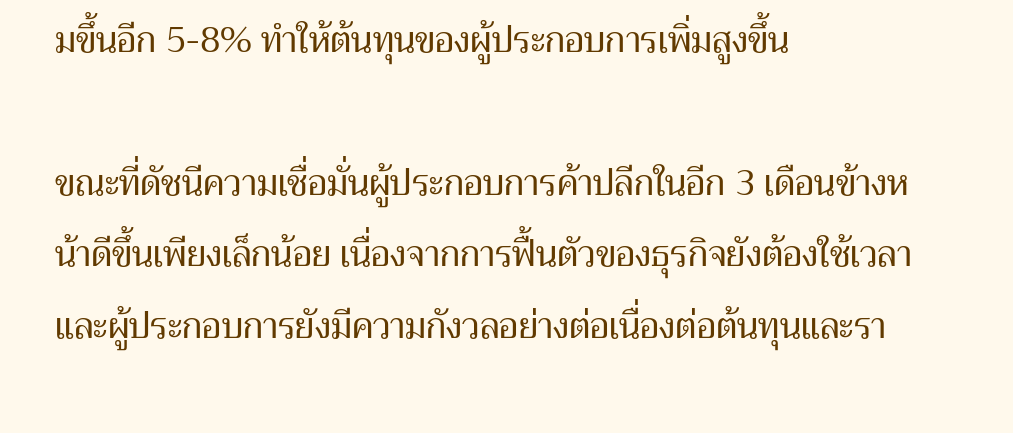มขึ้นอีก 5-8% ทำให้ต้นทุนของผู้ประกอบการเพิ่มสูงขึ้น

ขณะที่ดัชนีความเชื่อมั่นผู้ประกอบการค้าปลีกในอีก 3 เดือนข้างหน้าดีขึ้นเพียงเล็กน้อย เนื่องจากการฟื้นตัวของธุรกิจยังต้องใช้เวลา และผู้ประกอบการยังมีความกังวลอย่างต่อเนื่องต่อต้นทุนและรา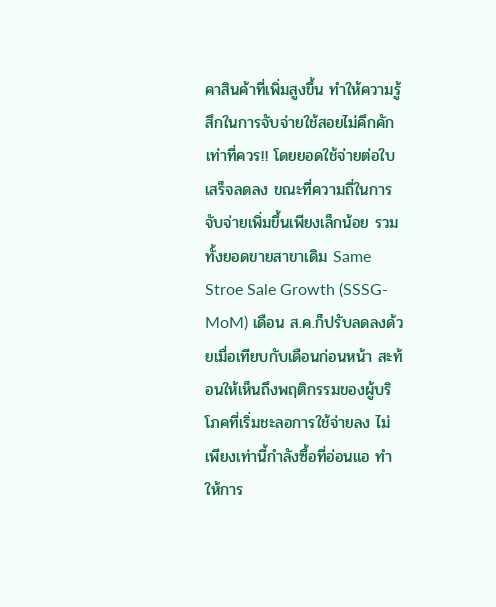คาสินค้าที่เพิ่มสูงขึ้น ทำให้ความรู้สึกในการจับจ่ายใช้สอยไม่คึกคักเท่าที่ควร!! โดยยอดใช้จ่ายต่อใบเสร็จลดลง ขณะที่ความถี่ในการจับจ่ายเพิ่มขึ้นเพียงเล็กน้อย รวมทั้งยอดขายสาขาเดิม Same Stroe Sale Growth (SSSG-MoM) เดือน ส.ค.ก็ปรับลดลงด้วยเมื่อเทียบกับเดือนก่อนหน้า สะท้อนให้เห็นถึงพฤติกรรมของผู้บริโภคที่เริ่มชะลอการใช้จ่ายลง ไม่เพียงเท่านี้กำลังซื้อที่อ่อนแอ ทำให้การ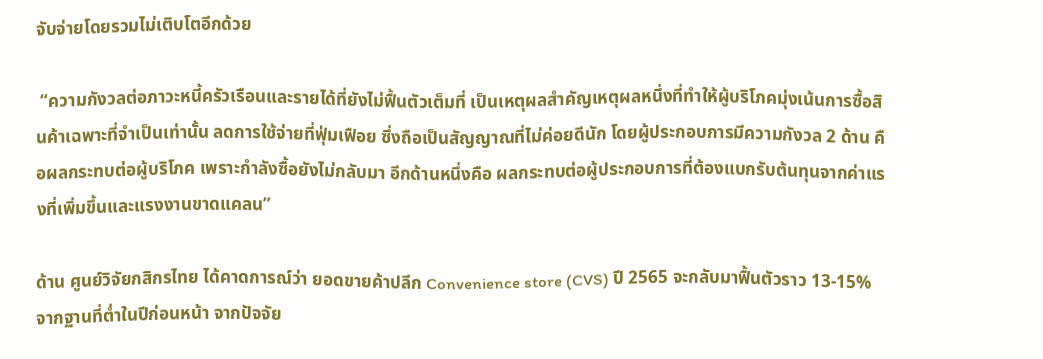จับจ่ายโดยรวมไม่เติบโตอีกด้วย

 “ความกังวลต่อภาวะหนี้ครัวเรือนและรายได้ที่ยังไม่ฟื้นตัวเต็มที่ เป็นเหตุผลสำคัญเหตุผลหนึ่งที่ทำให้ผู้บริโภคมุ่งเน้นการซื้อสินค้าเฉพาะที่จำเป็นเท่านั้น ลดการใช้จ่ายที่ฟุ่มเฟือย ซึ่งถือเป็นสัญญาณที่ไม่ค่อยดีนัก โดยผู้ประกอบการมีความกังวล 2 ด้าน คือผลกระทบต่อผู้บริโภค เพราะกำลังซื้อยังไม่กลับมา อีกด้านหนึ่งคือ ผลกระทบต่อผู้ประกอบการที่ต้องแบกรับต้นทุนจากค่าแรงที่เพิ่มขึ้นและแรงงานขาดแคลน”

ด้าน ศูนย์วิจัยกสิกรไทย ได้คาดการณ์ว่า ยอดขายค้าปลีก Convenience store (CVS) ปี 2565 จะกลับมาฟื้นตัวราว 13-15% จากฐานที่ต่ำในปีก่อนหน้า จากปัจจัย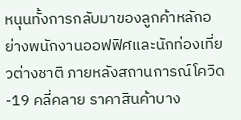หนุนทั้งการกลับมาของลูกค้าหลักอย่างพนักงานออฟฟิศและนักท่องเที่ยวต่างชาติ ภายหลังสถานการณ์โควิด-19 คลี่คลาย ราคาสินค้าบาง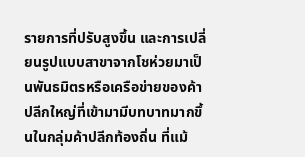รายการที่ปรับสูงขึ้น และการเปลี่ยนรูปแบบสาขาจากโชห่วยมาเป็นพันธมิตรหรือเครือข่ายของค้าปลีกใหญ่ที่เข้ามามีบทบาทมากขึ้นในกลุ่มค้าปลีกท้องถิ่น ที่แม้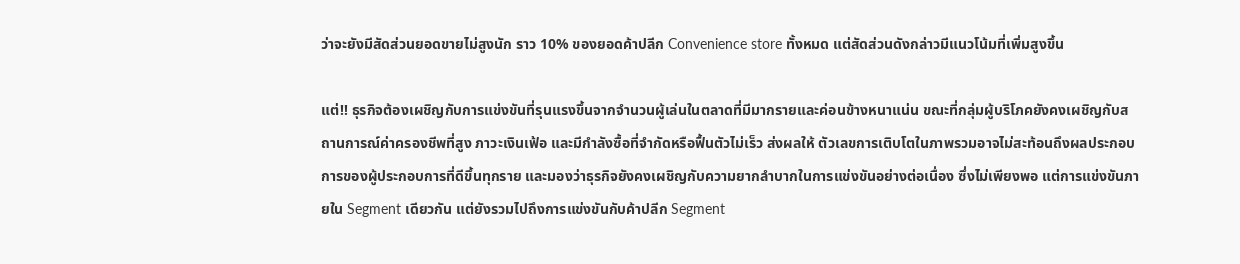ว่าจะยังมีสัดส่วนยอดขายไม่สูงนัก ราว 10% ของยอดค้าปลีก Convenience store ทั้งหมด แต่สัดส่วนดังกล่าวมีแนวโน้มที่เพิ่มสูงขึ้น

แต่!! ธุรกิจต้องเผชิญกับการแข่งขันที่รุนแรงขึ้นจากจำนวนผู้เล่นในตลาดที่มีมากรายและค่อนข้างหนาแน่น ขณะที่กลุ่มผู้บริโภคยังคงเผชิญกับสถานการณ์ค่าครองชีพที่สูง ภาวะเงินเฟ้อ และมีกำลังซื้อที่จำกัดหรือฟื้นตัวไม่เร็ว ส่งผลให้ ตัวเลขการเติบโตในภาพรวมอาจไม่สะท้อนถึงผลประกอบการของผู้ประกอบการที่ดีขึ้นทุกราย และมองว่าธุรกิจยังคงเผชิญกับความยากลำบากในการแข่งขันอย่างต่อเนื่อง ซึ่งไม่เพียงพอ แต่การแข่งขันภายใน Segment เดียวกัน แต่ยังรวมไปถึงการแข่งขันกับค้าปลีก Segment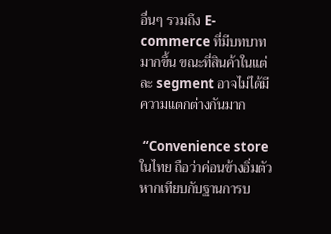อื่นๆ รวมถึง E-commerce ที่มีบทบาทมากขึ้น ขณะที่สินค้าในแต่ละ segment อาจไม่ได้มีความแตกต่างกันมาก

 “Convenience store ในไทย ถือว่าค่อนข้างอิ่มตัวหากเทียบกับฐานการบ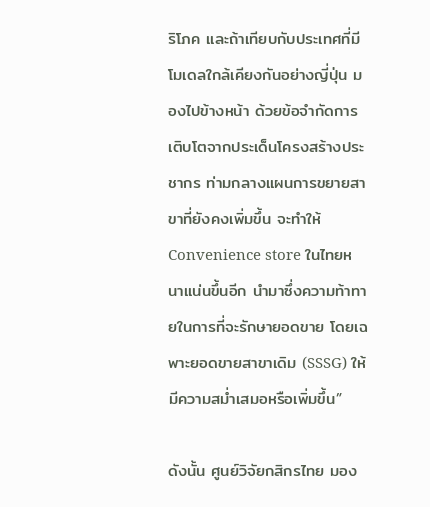ริโภค และถ้าเทียบกับประเทศที่มีโมเดลใกล้เคียงกันอย่างญี่ปุ่น มองไปข้างหน้า ด้วยข้อจำกัดการเติบโตจากประเด็นโครงสร้างประชากร ท่ามกลางแผนการขยายสาขาที่ยังคงเพิ่มขึ้น จะทำให้ Convenience store ในไทยหนาแน่นขึ้นอีก นำมาซึ่งความท้าทายในการที่จะรักษายอดขาย โดยเฉพาะยอดขายสาขาเดิม (SSSG) ให้มีความสม่ำเสมอหรือเพิ่มขึ้น”

ดังนั้น ศูนย์วิจัยกสิกรไทย มอง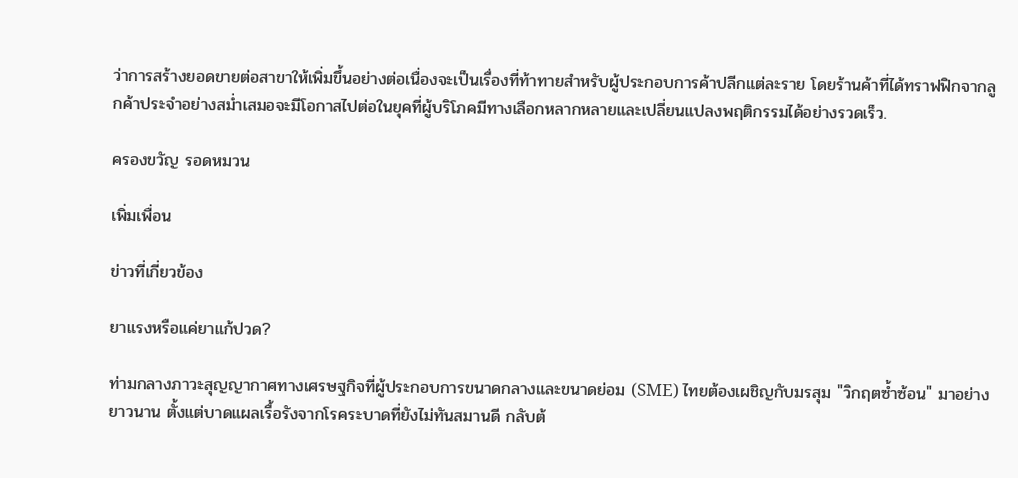ว่าการสร้างยอดขายต่อสาขาให้เพิ่มขึ้นอย่างต่อเนื่องจะเป็นเรื่องที่ท้าทายสำหรับผู้ประกอบการค้าปลีกแต่ละราย โดยร้านค้าที่ได้ทราฟฟิกจากลูกค้าประจำอย่างสม่ำเสมอจะมีโอกาสไปต่อในยุคที่ผู้บริโภคมีทางเลือกหลากหลายและเปลี่ยนแปลงพฤติกรรมได้อย่างรวดเร็ว.

ครองขวัญ รอดหมวน

เพิ่มเพื่อน

ข่าวที่เกี่ยวข้อง

ยาแรงหรือแค่ยาแก้ปวด?

ท่ามกลางภาวะสุญญากาศทางเศรษฐกิจที่ผู้ประกอบการขนาดกลางและขนาดย่อม (SME) ไทยต้องเผชิญกับมรสุม "วิกฤตซ้ำซ้อน" มาอย่างยาวนาน ตั้งแต่บาดแผลเรื้อรังจากโรคระบาดที่ยังไม่ทันสมานดี กลับต้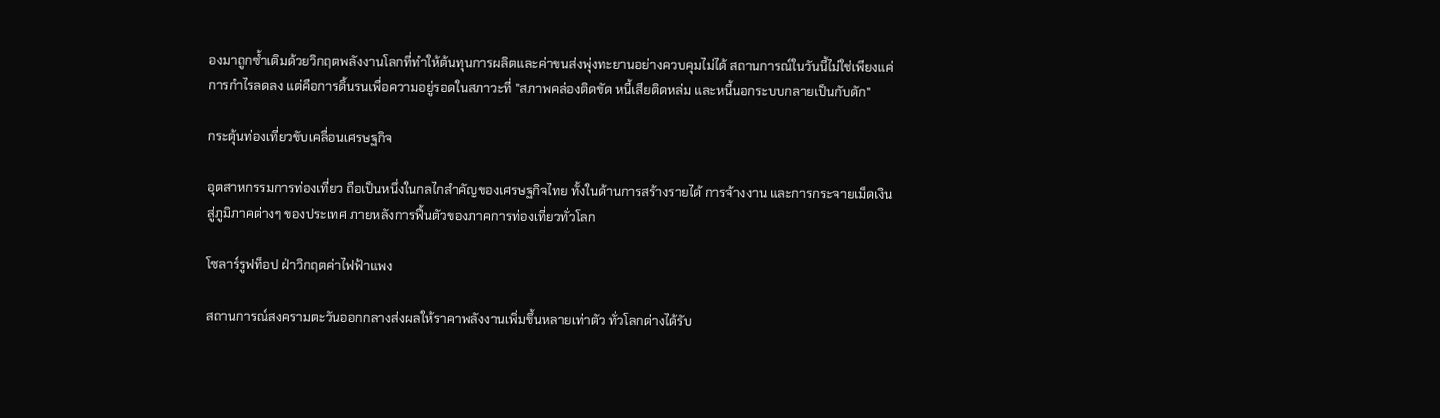องมาถูกซ้ำเติมด้วยวิกฤตพลังงานโลกที่ทำให้ต้นทุนการผลิตและค่าขนส่งพุ่งทะยานอย่างควบคุมไม่ได้ สถานการณ์ในวันนี้ไม่ใช่เพียงแค่การกำไรลดลง แต่คือการดิ้นรนเพื่อความอยู่รอดในสภาวะที่ "สภาพคล่องติดขัด หนี้เสียติดหล่ม และหนี้นอกระบบกลายเป็นกับดัก"

กระตุ้นท่องเที่ยวขับเคลื่อนเศรษฐกิจ

อุตสาหกรรมการท่องเที่ยว ถือเป็นหนึ่งในกลไกสำคัญของเศรษฐกิจไทย ทั้งในด้านการสร้างรายได้ การจ้างงาน และการกระจายเม็ดเงินสู่ภูมิภาคต่างๆ ของประเทศ ภายหลังการฟื้นตัวของภาคการท่องเที่ยวทั่วโลก

โซลาร์รูฟท็อป ฝ่าวิกฤตค่าไฟฟ้าแพง

สถานการณ์สงครามตะวันออกกลางส่งผลให้ราคาพลังงานเพิ่มขึ้นหลายเท่าตัว ทั่วโลกต่างได้รับ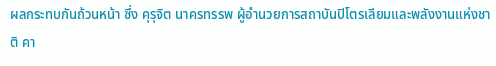ผลกระทบกันถ้วนหน้า ซึ่ง คุรุจิต นาครทรรพ ผู้อำนวยการสถาบันปิโตรเลียมและพลังงานแห่งชาติ คา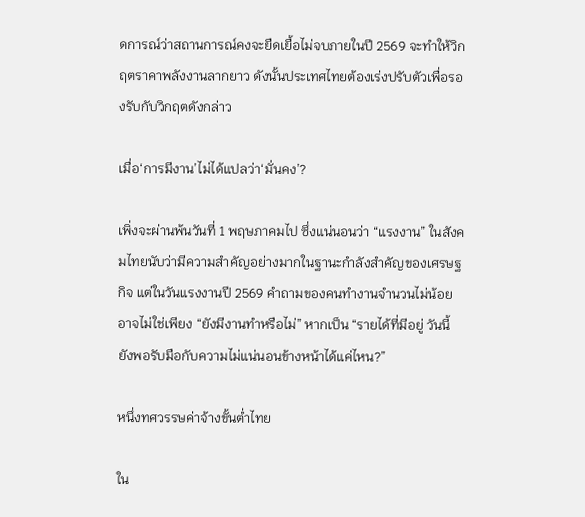ดการณ์ว่าสถานการณ์คงจะยืดเยื้อไม่จบภายในปี 2569 จะทำให้วิกฤตราคาพลังงานลากยาว ดังนั้นประเทศไทยต้องเร่งปรับตัวเพื่อรองรับกับวิกฤตดังกล่าว

เมื่อ‘การมีงาน’ไม่ได้แปลว่า‘มั่นคง’?

เพิ่งจะผ่านพ้นวันที่ 1 พฤษภาคมไป ซึ่งแน่นอนว่า “แรงงาน” ในสังคมไทยนับว่ามีความสำคัญอย่างมากในฐานะกำลังสำคัญของเศรษฐกิจ แต่ในวันแรงงานปี 2569 คำถามของคนทำงานจำนวนไม่น้อยอาจไม่ใช่เพียง “ยังมีงานทำหรือไม่” หากเป็น “รายได้ที่มีอยู่ วันนี้ยังพอรับมือกับความไม่แน่นอนข้างหน้าได้แค่ไหน?”

หนึ่งทศวรรษค่าจ้างขั้นต่ำไทย

ใน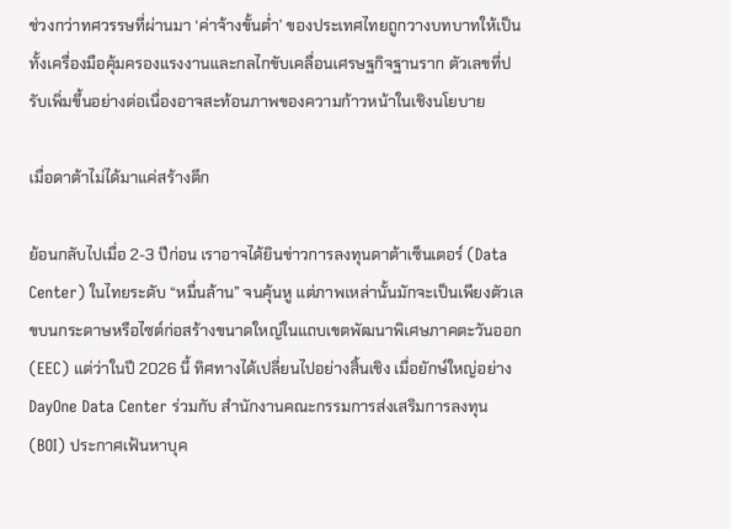ช่วงกว่าทศวรรษที่ผ่านมา ‘ค่าจ้างขั้นต่ำ’ ของประเทศไทยถูกวางบทบาทให้เป็นทั้งเครื่องมือคุ้มครองแรงงานและกลไกขับเคลื่อนเศรษฐกิจฐานราก ตัวเลขที่ปรับเพิ่มขึ้นอย่างต่อเนื่องอาจสะท้อนภาพของความก้าวหน้าในเชิงนโยบาย

เมื่อดาต้าไม่ได้มาแค่สร้างตึก

ย้อนกลับไปเมื่อ 2-3 ปีก่อน เราอาจได้ยินข่าวการลงทุนดาต้าเซ็นเตอร์ (Data Center) ในไทยระดับ “หมื่นล้าน” จนคุ้นหู แต่ภาพเหล่านั้นมักจะเป็นเพียงตัวเลขบนกระดาษหรือไซต์ก่อสร้างขนาดใหญ่ในแถบเขตพัฒนาพิเศษภาคตะวันออก (EEC) แต่ว่าในปี 2026 นี้ ทิศทางได้เปลี่ยนไปอย่างสิ้นเชิง เมื่อยักษ์ใหญ่อย่าง DayOne Data Center ร่วมกับ สำนักงานคณะกรรมการส่งเสริมการลงทุน (BOI) ประกาศเฟ้นหาบุค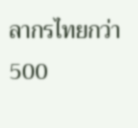ลากรไทยกว่า 500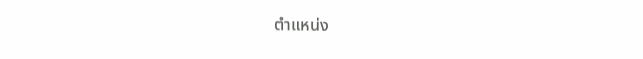ตำแหน่ง